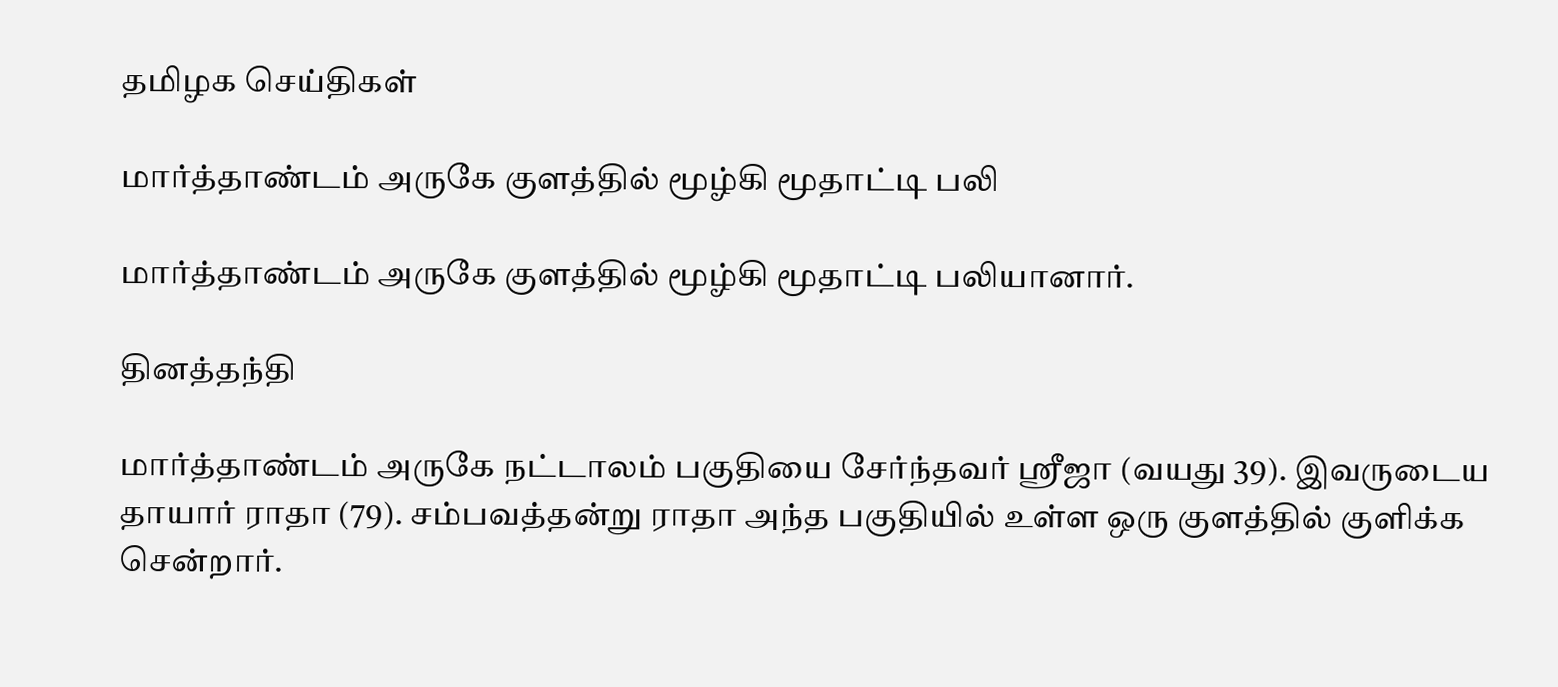தமிழக செய்திகள்

மார்த்தாண்டம் அருகே குளத்தில் மூழ்கி மூதாட்டி பலி

மார்த்தாண்டம் அருகே குளத்தில் மூழ்கி மூதாட்டி பலியானார்.

தினத்தந்தி

மார்த்தாண்டம் அருகே நட்டாலம் பகுதியை சேர்ந்தவர் ஸ்ரீஜா (வயது 39). இவருடைய தாயார் ராதா (79). சம்பவத்தன்று ராதா அந்த பகுதியில் உள்ள ஒரு குளத்தில் குளிக்க சென்றார்.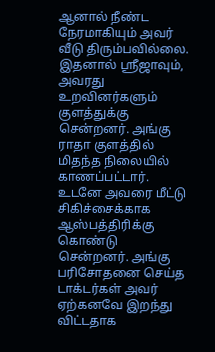ஆனால் நீண்ட நேரமாகியும் அவர் வீடு திரும்பவில்லை. இதனால் ஸ்ரீஜாவும், அவரது உறவினர்களும் குளத்துக்கு சென்றனர். அங்கு ராதா குளத்தில் மிதந்த நிலையில் காணப்பட்டார். உடனே அவரை மீட்டு சிகிச்சைக்காக ஆஸ்பத்திரிக்கு கொண்டு சென்றனர். அங்கு பரிசோதனை செய்த டாக்டர்கள் அவர் ஏற்கனவே இறந்து விட்டதாக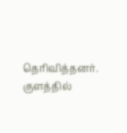தெரிவித்தனர். குளத்தில்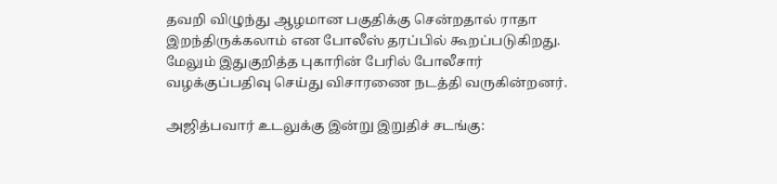தவறி விழுந்து ஆழமான பகுதிக்கு சென்றதால் ராதா இறந்திருக்கலாம் என போலீஸ் தரப்பில் கூறப்படுகிறது. மேலும் இதுகுறித்த புகாரின் பேரில் போலீசார் வழக்குப்பதிவு செய்து விசாரணை நடத்தி வருகின்றனர்.

அஜித்பவார் உடலுக்கு இன்று இறுதிச் சடங்கு: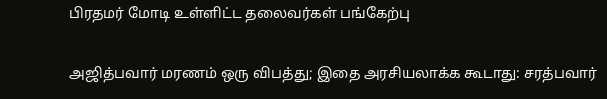பிரதமர் மோடி உள்ளிட்ட தலைவர்கள் பங்கேற்பு

அஜித்பவார் மரணம் ஒரு விபத்து; இதை அரசியலாக்க கூடாது: சரத்பவார்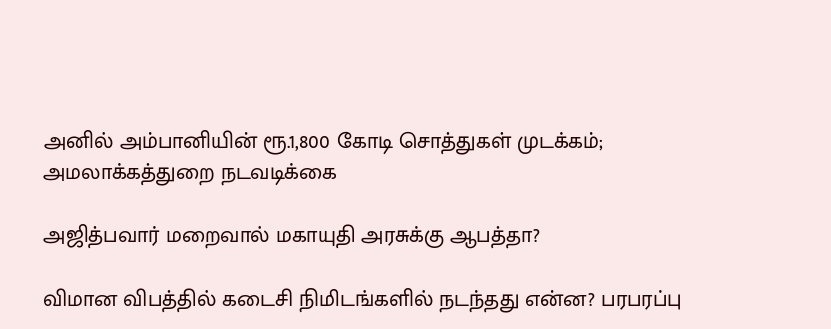அனில் அம்பானியின் ரூ.1,800 கோடி சொத்துகள் முடக்கம்; அமலாக்கத்துறை நடவடிக்கை

அஜித்பவார் மறைவால் மகாயுதி அரசுக்கு ஆபத்தா?

விமான விபத்தில் கடைசி நிமிடங்களில் நடந்தது என்ன? பரபரப்பு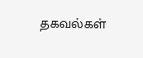தகவல்கள்